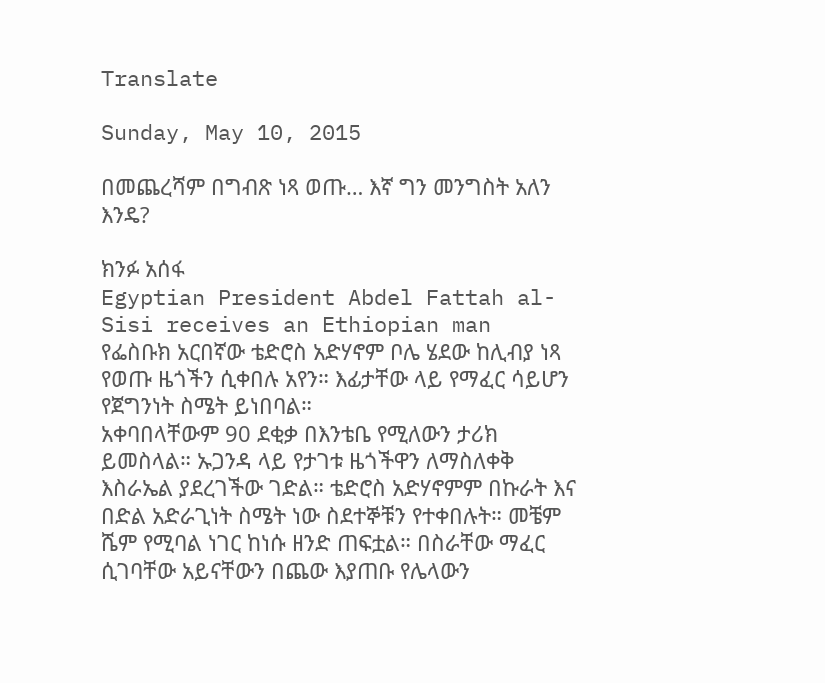Translate

Sunday, May 10, 2015

በመጨረሻም በግብጽ ነጻ ወጡ… እኛ ግን መንግስት አለን እንዴ?

ክንፉ አሰፋ
Egyptian President Abdel Fattah al-Sisi receives an Ethiopian man
የፌስቡክ አርበኛው ቴድሮስ አድሃኖም ቦሌ ሄደው ከሊብያ ነጻ የወጡ ዜጎችን ሲቀበሉ አየን። እፊታቸው ላይ የማፈር ሳይሆን የጀግንነት ስሜት ይነበባል።
አቀባበላቸውም 90 ደቂቃ በእንቴቤ የሚለውን ታሪክ ይመስላል። ኡጋንዳ ላይ የታገቱ ዜጎችዋን ለማስለቀቅ እስራኤል ያደረገችው ገድል። ቴድሮስ አድሃኖምም በኩራት እና በድል አድራጊነት ስሜት ነው ስደተኞቹን የተቀበሉት። መቼም ሼም የሚባል ነገር ከነሱ ዘንድ ጠፍቷል። በስራቸው ማፈር ሲገባቸው አይናቸውን በጨው እያጠቡ የሌላውን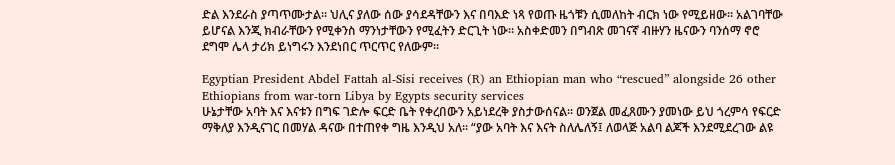ድል እንደራስ ያጣጥሙታል። ህሊና ያለው ሰው ያሳደዳቸውን እና በባእድ ነጻ የወጡ ዜጎቹን ሲመለከት ብርክ ነው የሚይዘው። አልገባቸው ይሆናል እንጂ ክብራቸውን የሚቀንስ ማንነታቸውን የሚፈትን ድርጊት ነው። አስቀድመን በግብጽ መገናኛ ብዙሃን ዜናውን ባንሰማ ኖሮ ደግሞ ሌላ ታሪክ ይነግሩን እንደነበር ጥርጥር የለውም።

Egyptian President Abdel Fattah al-Sisi receives (R) an Ethiopian man who “rescued” alongside 26 other Ethiopians from war-torn Libya by Egypts security services
ሁኔታቸው አባት እና እናቱን በግፍ ገድሎ ፍርድ ቤት የቀረበውን አይነደረቅ ያስታውሰናል። ወንጀል መፈጸሙን ያመነው ይህ ጎረምሳ የፍርድ ማቅለያ እንዲናገር በመሃል ዳናው በተጠየቀ ግዜ እንዲህ አለ። “ያው አባት እና እናት ስለሌለኝ፤ ለወላጅ አልባ ልጆች እንደሚደረገው ልዩ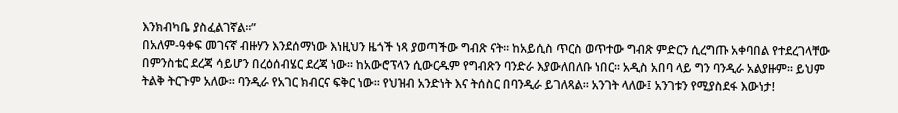እንክብካቤ ያስፈልገኛል።”
በአለም-ዓቀፍ መገናኛ ብዙሃን እንደሰማነው እነዚህን ዜጎች ነጻ ያወጣችው ግብጽ ናት። ከአይሲስ ጥርስ ወጥተው ግብጽ ምድርን ሲረግጡ አቀባበል የተደረገላቸው በምንስቴር ደረጃ ሳይሆን በረዕሰብሄር ደረጃ ነው። ከአውሮፕላን ሲውርዱም የግብጽን ባንድራ እያውለበለቡ ነበር። አዲስ አበባ ላይ ግን ባንዲራ አልያዙም። ይህም ትልቅ ትርጉም አለው። ባንዲራ የአገር ክብርና ፍቅር ነው። የህዝብ አንድነት እና ትሰስር በባንዲራ ይገለጻል። አንገት ላለው፤ አንገቱን የሚያስደፋ እውነታ!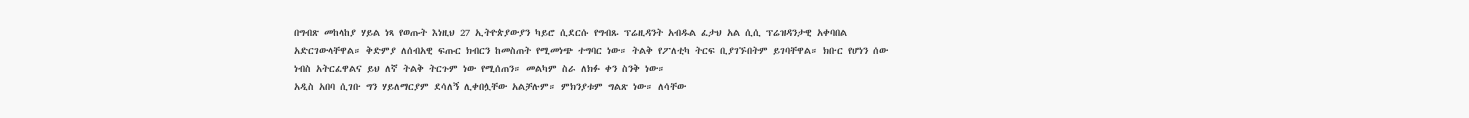በግብጽ መከላከያ ሃይል ነጻ የወጡት እነዚህ 27 ኢትዮጵያውያን ካይሮ ሲደርሱ የግብጹ ፕሬዚዳንት አብዱል ፈታህ አል ሲሲ ፕሬዝዳንታዊ አቀባበል አድርገውላቸዋል። ቅድምያ ለሰብአዊ ፍጡር ክብርን ከመስጠት የሚመነጭ ተግባር ነው። ትልቅ የፖለቲካ ትርፍ ቢያገኙበትም ይገባቸዋል። ክቡር የሆነን ሰው ነብስ አትርፈዋልና ይህ ለኛ ትልቅ ትርጉም ነው የሚሰጠን። መልካም ስራ ለክፉ ቀን ስንቅ ነው።
አዲስ አበባ ሲገቡ ግን ሃይለማርያም ደሳለኝ ሊቀበሏቸው አልቻሉም። ምክንያቱም ግልጽ ነው። ለሳቸው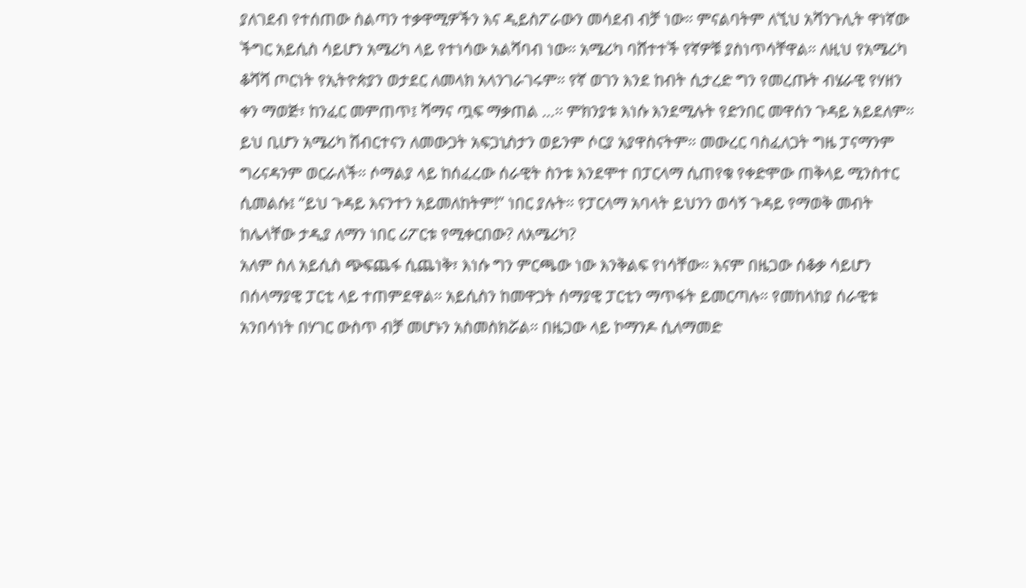ያለገደብ የተሰጠው ስልጣን ተቃዋሚዎችን እና ዲይስፖራውን መሳደብ ብቻ ነው። ምናልባትም ለኚህ አሻንጉሊት ዋነኛው ችግር አይሲስ ሳይሆን አሜሪካ ላይ የተነሳው አልሻባብ ነው። አሜሪካ ባሸተተች የኛዎቹ ያስነጥሳቸዋል። ለዚህ የአሜሪካ ቆሻሻ ጦርነት የኢትዮጵያን ወታደር ለመላክ አላንገራገሩም። የኛ ወገን እንደ ከብት ሲታረድ ግን የመረጡት ብሄራዊ የሃዘን ቀን ማወጅ፣ ከንፈር መምጠጥ፤ ሻማና ጧፍ ማቃጠል …። ምክንያቱ እነሱ እንደሚሉት የድንበር መዋሰን ጉዳይ አይደለም። ይህ ቢሆን አሜሪካ ሽብርተናን ለመውጋት አፍጋኒስታን ወይንም ሶርያ አያዋስናትም። መውረር ባስፈለጋት ግዜ ፓናማንም ግሪናዳንም ወርራለች። ሶማልያ ላይ ከሰፈረው ሰራዊት ስንቱ እንደሞተ በፓርላማ ሲጠየቁ የቀድሞው ጠቅላይ ሚንስተር ሲመልሱ፤ “ይህ ጉዳይ እናንተን አይመለከትም!” ነበር ያሉት። የፓርላማ አባላት ይህንን ወሳኝ ጉዳይ የማወቅ መብት ከሌላቸው ታዲያ ለማን ነበር ሪፖርቱ የሚቀርበው? ለአሜሪካ?
አለም ስለ አይሲስ ጭፍጨፋ ሲጨነቅ፣ እነሱ ግን ምርጫው ነው እንቅልፍ የነሳቸው። እናም በዜጋው ሰቆቃ ሳይሆን በሰላማያዊ ፓርቲ ላይ ተጠምደዋል። አይሲስን ከመዋጋት ሰማያዊ ፓርቲን ማጥፋት ይመርጣሉ። የመከላከያ ሰራዊቱ አንበሳነት በሃገር ውስጥ ብቻ መሆኑን አስመስክሯል። በዜጋው ላይ ኮማንዶ ሲለማመድ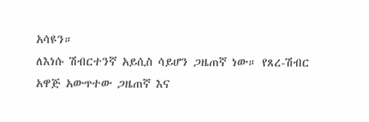አሳዩን።
ለእነሱ ሽብርተንኛ አይሲስ ሳይሆን ጋዜጠኛ ነው። የጸረ-ሽብር አዋጅ አውጥተው ጋዜጠኛ እና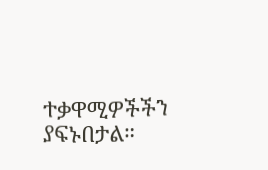ተቃዋሚዎችችን ያፍኑበታል።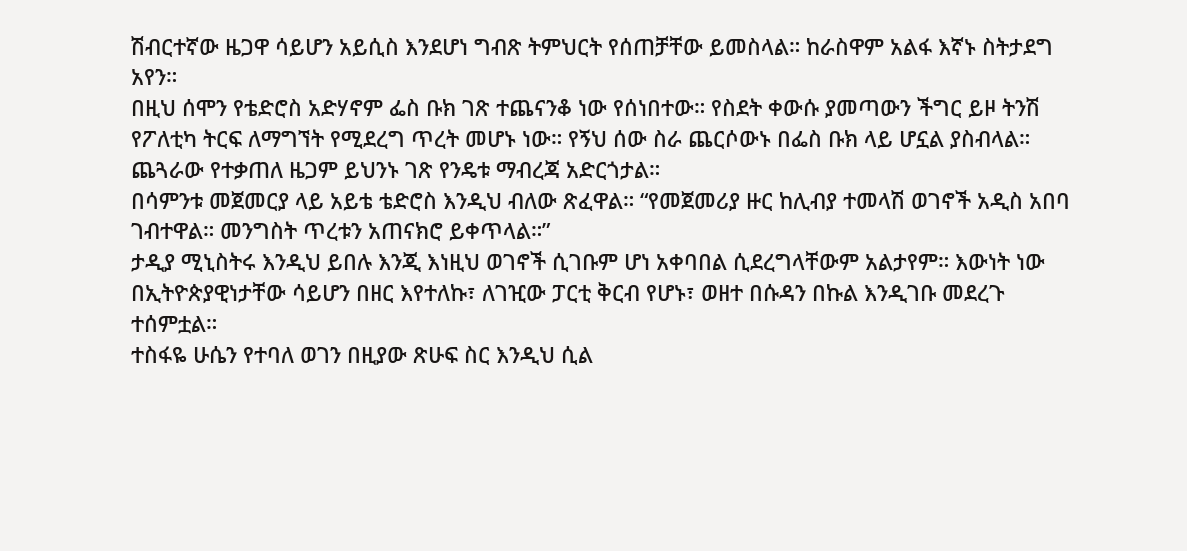ሽብርተኛው ዜጋዋ ሳይሆን አይሲስ እንደሆነ ግብጽ ትምህርት የሰጠቻቸው ይመስላል። ከራስዋም አልፋ እኛኑ ስትታደግ አየን።
በዚህ ሰሞን የቴድሮስ አድሃኖም ፌስ ቡክ ገጽ ተጨናንቆ ነው የሰነበተው። የስደት ቀውሱ ያመጣውን ችግር ይዞ ትንሽ የፖለቲካ ትርፍ ለማግኘት የሚደረግ ጥረት መሆኑ ነው። የኝህ ሰው ስራ ጨርሶውኑ በፌስ ቡክ ላይ ሆኗል ያስብላል። ጨጓራው የተቃጠለ ዜጋም ይህንኑ ገጽ የንዴቱ ማብረጃ አድርጎታል።
በሳምንቱ መጀመርያ ላይ አይቴ ቴድሮስ እንዲህ ብለው ጽፈዋል። “የመጀመሪያ ዙር ከሊብያ ተመላሽ ወገኖች አዲስ አበባ ገብተዋል። መንግስት ጥረቱን አጠናክሮ ይቀጥላል።”
ታዲያ ሚኒስትሩ እንዲህ ይበሉ እንጂ እነዚህ ወገኖች ሲገቡም ሆነ አቀባበል ሲደረግላቸውም አልታየም። እውነት ነው በኢትዮጵያዊነታቸው ሳይሆን በዘር እየተለኩ፣ ለገዢው ፓርቲ ቅርብ የሆኑ፣ ወዘተ በሱዳን በኩል እንዲገቡ መደረጉ ተሰምቷል።
ተስፋዬ ሁሴን የተባለ ወገን በዚያው ጽሁፍ ስር እንዲህ ሲል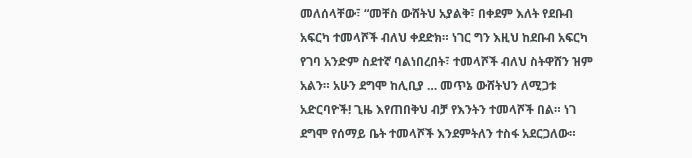መለሰላቸው፣ “መቸስ ውሸትህ አያልቅ፣ በቀደም እለት የደቡብ አፍርካ ተመላሾች ብለህ ቀደድክ። ነገር ግን እዚህ ከደቡብ አፍርካ የገባ አንድም ስደተኛ ባልነበረበት፣ ተመላሾች ብለህ ስትዋሸን ዝም አልን። አሁን ደግሞ ከሊቢያ … መጥኔ ውሸትህን ለሚጋቱ አድርባዮች! ጊዜ እየጠበቅህ ብቻ የእንትን ተመላሾች በል። ነገ ደግሞ የሰማይ ቤት ተመላሾች እንደምትለን ተስፋ አደርጋለው።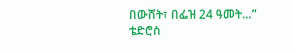በውሸት፣ በፌዝ 24 ዓመት…”
ቴድሮስ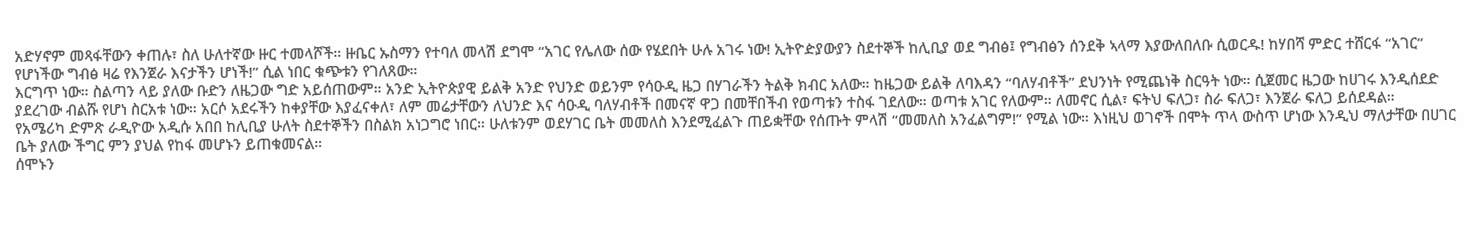አድሃኖም መጻፋቸውን ቀጠሉ፣ ስለ ሁለተኛው ዙር ተመላሾች። ዙቤር ኡስማን የተባለ መላሽ ደግሞ “አገር የሌለው ሰው የሄደበት ሁሉ አገሩ ነው! ኢትዮዽያውያን ስደተኞች ከሊቢያ ወደ ግብፅ፤ የግብፅን ሰንደቅ ኣላማ እያውለበለቡ ሲወርዱ! ከሃበሻ ምድር ተሸርፋ “አገር” የሆነችው ግብፅ ዛሬ የእንጀራ እናታችን ሆነች!” ሲል ነበር ቁጭቱን የገለጸው።
እርግጥ ነው። ስልጣን ላይ ያለው ቡድን ለዜጋው ግድ አይሰጠውም። አንድ ኢትዮጵያዊ ይልቅ አንድ የህንድ ወይንም የሳዑዲ ዜጋ በሃገራችን ትልቅ ክብር አለው። ከዜጋው ይልቅ ለባእዳን “ባለሃብቶች” ደህንነት የሚጨነቅ ስርዓት ነው። ሲጀመር ዜጋው ከሀገሩ እንዲሰደድ ያደረገው ብልሹ የሆነ ስርአቱ ነው። አርሶ አደሩችን ከቀያቸው እያፈናቀለ፣ ለም መሬታቸውን ለህንድ እና ሳዑዲ ባለሃብቶች በመናኛ ዋጋ በመቸበችብ የወጣቱን ተስፋ ገደለው። ወጣቱ አገር የለውም። ለመኖር ሲል፣ ፍትህ ፍለጋ፣ ስራ ፍለጋ፣ እንጀራ ፍለጋ ይሰደዳል።
የአሜሪካ ድምጽ ራዲዮው አዲሱ አበበ ከሊቢያ ሁለት ስደተኞችን በስልክ አነጋግሮ ነበር። ሁለቱንም ወደሃገር ቤት መመለስ እንደሚፈልጉ ጠይቋቸው የሰጡት ምላሽ “መመለስ አንፈልግም!” የሚል ነው። እነዚህ ወገኖች በሞት ጥላ ውስጥ ሆነው እንዲህ ማለታቸው በሀገር ቤት ያለው ችግር ምን ያህል የከፋ መሆኑን ይጠቁመናል።
ሰሞኑን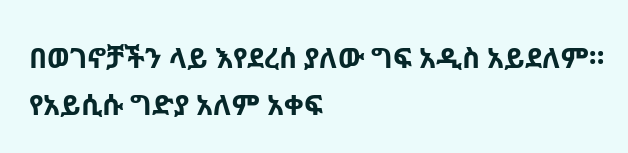በወገኖቻችን ላይ እየደረሰ ያለው ግፍ አዲስ አይደለም። የአይሲሱ ግድያ አለም አቀፍ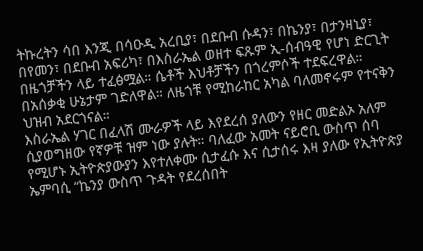ትኩረትን ሳበ እንጂ በሳዑዲ አረቢያ፣ በደቡብ ሱዳን፣ በኬንያ፣ በታንዛኒያ፣ በየመን፣ በደቡብ አፍሪካ፣ በእስራኤል ወዘተ ፍጹም ኢ-ሰብዓዊ የሆነ ድርጊት በዜጎቻችን ላይ ተፈፅሟል። ሴቶች እህቶቻችን በጎረምሶች ተደፍረዋል። በአሰቃቂ ሁኔታም ገድለዋል። ለዜጎቹ የሚከራከር አካል ባለመኖሩም የተናቅን ህዝብ አደርጎናል።
እስራኤል ሃገር በፈላሽ ሙራዎች ላይ እየደረሰ ያለውን የዘር መድልኦ አለም ሲያወግዘው የኛዎቹ ዝም ነው ያሉት። ባለፈው አመት ናይሮቢ ውስጥ ሰባ የሚሆኑ ኢትዮጵያውያን እየተለቀሙ ሲታፈሱ እና ሲታሰሩ እዛ ያለው የኢትዮጵያ ኤምባሲ “ኬንያ ውስጥ ጉዳት የደረሰበት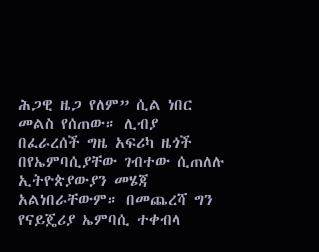ሕጋዊ ዜጋ የለም” ሲል ነበር መልስ የሰጠው። ሊብያ በፈራረሰች ግዜ አፍሪካ ዜጎች በየኤምባሲያቸው ገብተው ሲጠለሉ ኢትዮጵያውያን መሄጃ አልነበራቸውም። በመጨረሻ ግን የናይጄሪያ ኤምባሲ ተቀብላ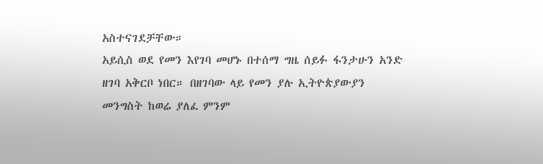አስተናገደቻቸው።
አይሲስ ወደ የመን እየገባ መሆኑ በተሰማ ግዜ ሰይፉ ፋንታሁን አንድ ዘገባ አቅርቦ ነበር። በዘገባው ላይ የመን ያሉ ኢትዮጵያውያን መንግስት ከወሬ ያለፈ ምንም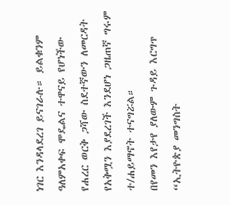ነገር እንዳላደረገ ይናገራሉ። ይልቁንም ዓለምአቀፍ ሞዴልና ተዋናይ የሆነችው የሐረር ወርቅ ጋሻው ስደተኛውን ለመርዳት የአቅሟን እያደረገች እንደሆነ ጋዜጠኛ ግሩም ተ/ሐይማኖት ተናግሯል።
በየመን እየታየ ያለውም ጉዳይ እርግጥ “ኢትዮጵያ መንግስት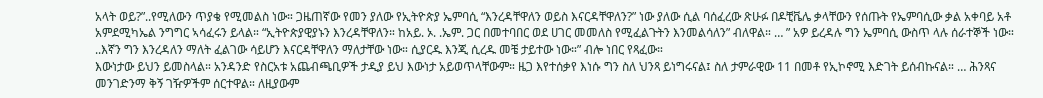አላት ወይ?”..የሚለውን ጥያቄ የሚመልስ ነው። ጋዜጠኛው የመን ያለው የኢትዮጵያ ኤምባሲ “እንረዳቸዋለን ወይስ እናርዳቸዋለን?” ነው ያለው ሲል ባሰፈረው ጽሁፉ በዶቺቬሌ ቃላቸውን የሰጡት የኤምባሲው ቃል አቀባይ አቶ አምደሚካኤል ንግግር ኣሳፈሩን ይላል። “ኢትዮጵያዊያኑን እንረዳቸዋለን። ከአይ. ኦ. .ኤም. ጋር በመተባበር ወደ ሀገር መመለስ የሚፈልጉትን እንመልሳለን” ብለዋል። … ” አዎ ይረዳሉ ግን ኤምባሲ ውስጥ ላሉ ሰራተኞች ነው። ..እኛን ግን እንረዳለን ማለት ፈልገው ሳይሆን እናርዳቸዋለን ማለታቸው ነው። ሲያርዱ እንጂ ሲረዱ መቼ ታይተው ነው።” ብሎ ነበር የጻፈው።
እውነታው ይህን ይመስላል። አንዳንድ የስርአቱ አጨብጫቢዎች ታዲያ ይህ እውነታ አይወጥላቸውም። ዜጋ እየተሰቃየ እነሱ ግን ስለ ህንጻ ይነግሩናል፤ ስለ ታምራዊው 11 በመቶ የኢኮኖሚ እድገት ይሰብኩናል። … ሕንጻና መንገድንማ ቅኝ ገዥዎችም ሰርተዋል። ለዚያውም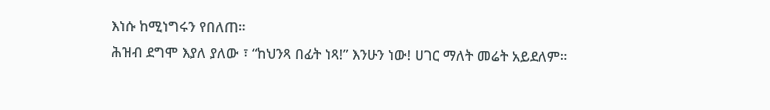እነሱ ከሚነግሩን የበለጠ።
ሕዝብ ደግሞ እያለ ያለው ፣ “ከህንጻ በፊት ነጻ!” እንሁን ነው! ሀገር ማለት መሬት አይደለም።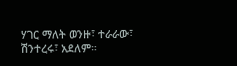ሃገር ማለት ወንዙ፣ ተራራው፣ ሽንተረሩ፣ አደለም።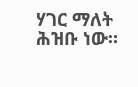ሃገር ማለት ሕዝቡ ነው።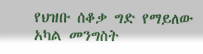የህዝቡ ሰቆቃ ግድ የማይለው አካል መንግስት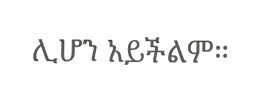ሊሆን አይችልም።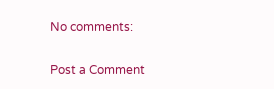No comments:

Post a Comment